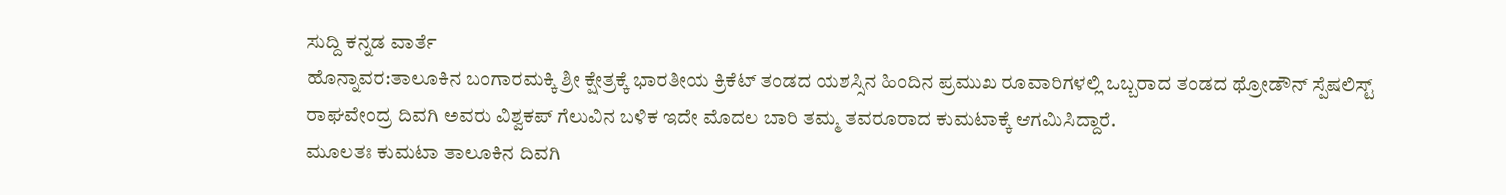ಸುದ್ದಿ ಕನ್ನಡ ವಾರ್ತೆ
ಹೊನ್ನಾವರ:ತಾಲೂಕಿನ ಬಂಗಾರಮಕ್ಕಿ ಶ್ರೀ ಕ್ಷೇತ್ರಕ್ಕೆ ಭಾರತೀಯ ಕ್ರಿಕೆಟ್ ತಂಡದ ಯಶಸ್ಸಿನ ಹಿಂದಿನ ಪ್ರಮುಖ ರೂವಾರಿಗಳಲ್ಲಿ ಒಬ್ಬರಾದ ತಂಡದ ಥ್ರೋಡೌನ್ ಸ್ಪೆಷಲಿಸ್ಟ್ ರಾಘವೇಂದ್ರ ದಿವಗಿ ಅವರು ವಿಶ್ವಕಪ್ ಗೆಲುವಿನ ಬಳಿಕ ಇದೇ ಮೊದಲ ಬಾರಿ ತಮ್ಮ ತವರೂರಾದ ಕುಮಟಾಕ್ಕೆ ಆಗಮಿಸಿದ್ದಾರೆ.
ಮೂಲತಃ ಕುಮಟಾ ತಾಲೂಕಿನ ದಿವಗಿ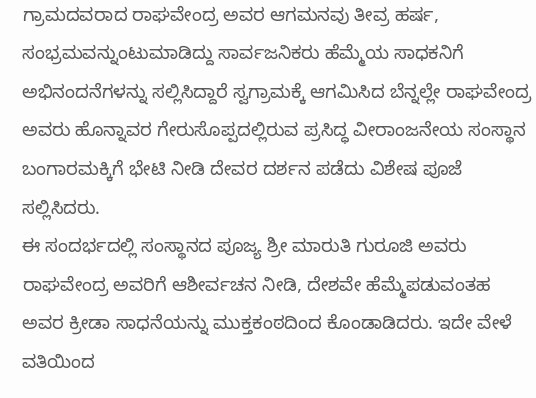ಗ್ರಾಮದವರಾದ ರಾಘವೇಂದ್ರ ಅವರ ಆಗಮನವು ತೀವ್ರ ಹರ್ಷ, ಸಂಭ್ರಮವನ್ನುಂಟುಮಾಡಿದ್ದು ಸಾರ್ವಜನಿಕರು ಹೆಮ್ಮೆಯ ಸಾಧಕನಿಗೆ ಅಭಿನಂದನೆಗಳನ್ನು ಸಲ್ಲಿಸಿದ್ದಾರೆ ಸ್ವಗ್ರಾಮಕ್ಕೆ ಆಗಮಿಸಿದ ಬೆನ್ನಲ್ಲೇ ರಾಘವೇಂದ್ರ ಅವರು ಹೊನ್ನಾವರ ಗೇರುಸೊಪ್ಪದಲ್ಲಿರುವ ಪ್ರಸಿದ್ಧ ವೀರಾಂಜನೇಯ ಸಂಸ್ಥಾನ ಬಂಗಾರಮಕ್ಕಿಗೆ ಭೇಟಿ ನೀಡಿ ದೇವರ ದರ್ಶನ ಪಡೆದು ವಿಶೇಷ ಪೂಜೆ ಸಲ್ಲಿಸಿದರು.
ಈ ಸಂದರ್ಭದಲ್ಲಿ ಸಂಸ್ಥಾನದ ಪೂಜ್ಯ ಶ್ರೀ ಮಾರುತಿ ಗುರೂಜಿ ಅವರು ರಾಘವೇಂದ್ರ ಅವರಿಗೆ ಆಶೀರ್ವಚನ ನೀಡಿ, ದೇಶವೇ ಹೆಮ್ಮೆಪಡುವಂತಹ ಅವರ ಕ್ರೀಡಾ ಸಾಧನೆಯನ್ನು ಮುಕ್ತಕಂಠದಿಂದ ಕೊಂಡಾಡಿದರು. ಇದೇ ವೇಳೆ ವತಿಯಿಂದ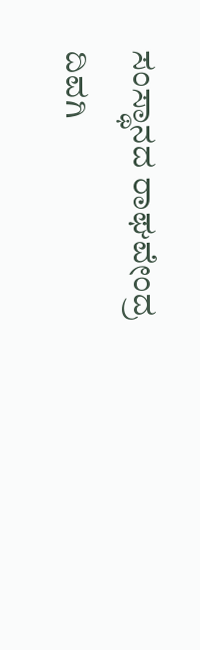ಸಂಸ್ಥಾನದ ರಾಘವೇಂದ್ರ ದಿವಗಿ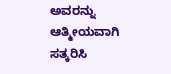ಅವರನ್ನು ಆತ್ಮೀಯವಾಗಿ ಸತ್ಕರಿಸಿ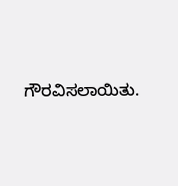ಗೌರವಿಸಲಾಯಿತು.